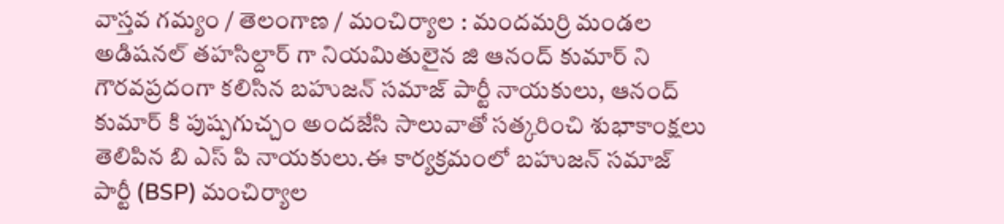వాస్తవ గమ్యం / తెలంగాణ / మంచిర్యాల : మందమర్రి మండల అడిషనల్ తహసిల్దార్ గా నియమితులైన జి ఆనంద్ కుమార్ ని గౌరవప్రదంగా కలిసిన బహుజన్ సమాజ్ పార్టీ నాయకులు, ఆనంద్ కుమార్ కి పుష్పగుచ్చం అందజేసి సాలువాతో సత్కరించి శుభాకాంక్షలు తెలిపిన బి ఎస్ పి నాయకులు.ఈ కార్యక్రమంలో బహుజన్ సమాజ్ పార్టీ (BSP) మంచిర్యాల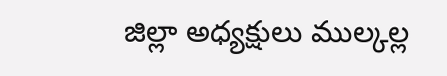జిల్లా అధ్యక్షులు ముల్కల్ల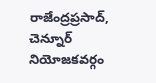రాజేంద్రప్రసాద్, చెన్నూర్ నియోజకవర్గం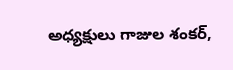అధ్యక్షులు గాజుల శంకర్,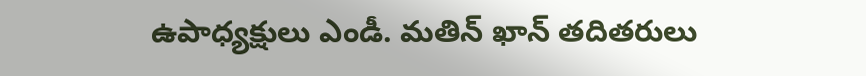ఉపాధ్యక్షులు ఎండీ. మతిన్ ఖాన్ తదితరులు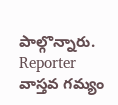పాల్గొన్నారు.
Reporter
వాస్తవ గమ్యం